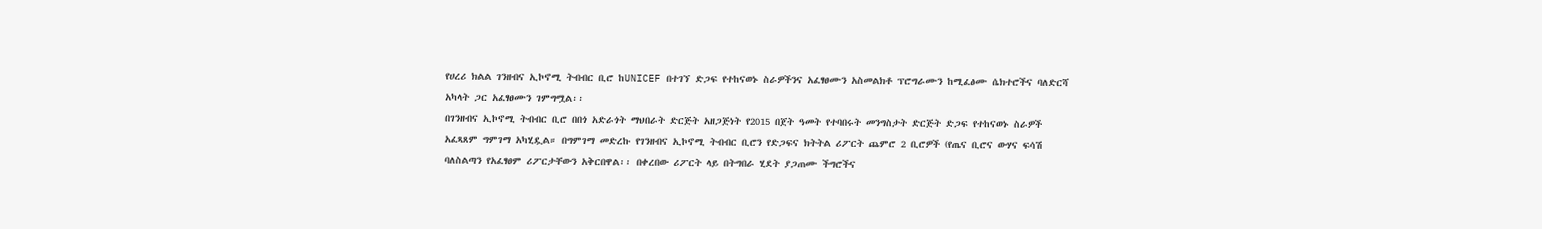የሀረሪ ክልል ገንዘብና ኢኮኖሚ ትብብር ቢሮ ከUNICEF በተገኘ ድጋፍ የተከናወኑ ስራዎችንና አፈፃፀሙን አስመልክቶ ፕሮግራሙን ከሚፈፅሙ ሴክተሮችና ባለድርሻ አካላት ጋር አፈፃፀሙን ገምግሟል፡፡
በገንዘብና ኢኮኖሚ ትብብር ቢሮ በበጎ አድራጎት ማህበራት ድርጅት አዘጋጅነት የ2015 በጀት ዓመት የተባበሩት መንግስታት ድርጅት ድጋፍ የተከናወኑ ስራዎች አፈጻጸም ግምገማ አካሂዷል። በግምገማ መድረኩ የገንዘብና ኢኮኖሚ ትብብር ቢሮን የድጋፍና ክትትል ሪፖርት ጨምሮ 2 ቢሮዎች (የጤና ቢሮና ውሃና ፍሳሽ ባለስልጣን የአፈፃፀም ሪፖርታቸውን አቅርበዋል፡፡ በቀረበው ሪፖርት ላይ በትግበራ ሂደት ያጋጠሙ ችግሮችና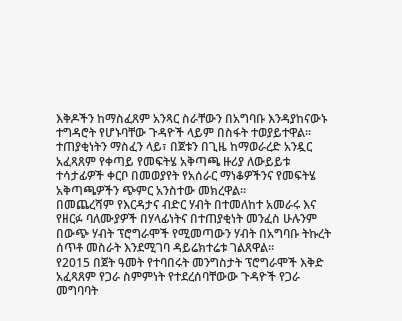እቅዶችን ከማስፈጸም አንጻር ስራቸውን በአግባቡ እንዳያከናውኑ ተግዳሮት የሆኑባቸው ጉዳዮች ላይም በስፋት ተወያይተዋል። ተጠያቂነትን ማስፈን ላይ፣ በጀቱን በጊዜ ከማወራረድ አንዷር አፈጻጸም የቀጣይ የመፍትሄ አቅጣጫ ዙሪያ ለውይይቱ ተሳታፊዎች ቀርቦ በመወያየት የአሰራር ማነቆዎችንና የመፍትሄ አቅጣጫዎችን ጭምር አንስተው መክረዋል፡፡
በመጨረሻም የእርዳታና ብድር ሃብት በተመለከተ አመራሩ እና የዘርፉ ባለሙያዎች በሃላፊነትና በተጠያቂነት መንፈስ ሁሉንም በውጭ ሃብት ፕሮግራሞች የሚመጣውን ሃብት በአግባቡ ትኩረት ሰጥቶ መስራት እንደሚገባ ዳይሬክተሬቱ ገልጸዋል፡፡
የ2015 በጀት ዓመት የተባበሩት መንግስታት ፕሮግራሞች እቅድ አፈጻጸም የጋራ ስምምነት የተደረሰባቸውው ጉዳዮች የጋራ መግባባት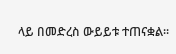ላይ በመድረስ ውይይቱ ተጠናቋል፡፡